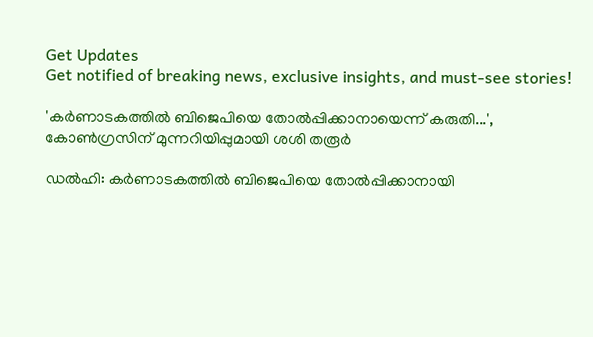Get Updates
Get notified of breaking news, exclusive insights, and must-see stories!

'കർണാടകത്തിൽ ബിജെപിയെ തോൽപ്പിക്കാനായെന്ന് കരുതി...', കോൺഗ്രസിന് മുന്നറിയിപ്പുമായി ശശി തരൂർ

ഡല്‍ഹി: കര്‍ണാടകത്തില്‍ ബിജെപിയെ തോല്‍പ്പിക്കാനായി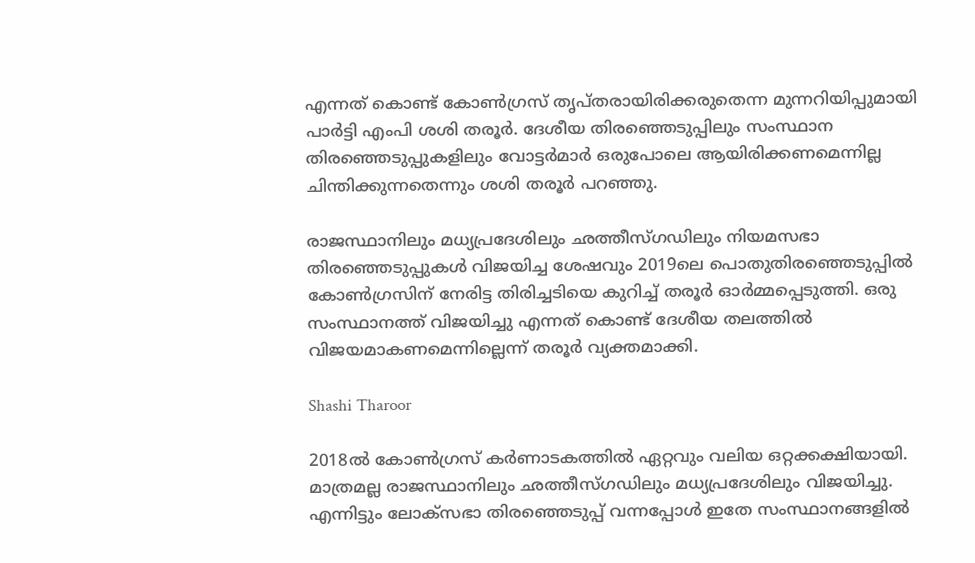എന്നത് കൊണ്ട് കോണ്‍ഗ്രസ് തൃപ്തരായിരിക്കരുതെന്ന മുന്നറിയിപ്പുമായി പാര്‍ട്ടി എംപി ശശി തരൂര്‍. ദേശീയ തിരഞ്ഞെടുപ്പിലും സംസ്ഥാന തിരഞ്ഞെടുപ്പുകളിലും വോട്ടര്‍മാര്‍ ഒരുപോലെ ആയിരിക്കണമെന്നില്ല ചിന്തിക്കുന്നതെന്നും ശശി തരൂര്‍ പറഞ്ഞു.

രാജസ്ഥാനിലും മധ്യപ്രദേശിലും ഛത്തീസ്ഗഡിലും നിയമസഭാ തിരഞ്ഞെടുപ്പുകള്‍ വിജയിച്ച ശേഷവും 2019ലെ പൊതുതിരഞ്ഞെടുപ്പില്‍ കോണ്‍ഗ്രസിന് നേരിട്ട തിരിച്ചടിയെ കുറിച്ച് തരൂര്‍ ഓര്‍മ്മപ്പെടുത്തി. ഒരു സംസ്ഥാനത്ത് വിജയിച്ചു എന്നത് കൊണ്ട് ദേശീയ തലത്തില്‍ വിജയമാകണമെന്നില്ലെന്ന് തരൂര്‍ വ്യക്തമാക്കി.

Shashi Tharoor

2018ല്‍ കോണ്‍ഗ്രസ് കര്‍ണാടകത്തില്‍ ഏറ്റവും വലിയ ഒറ്റക്കക്ഷിയായി. മാത്രമല്ല രാജസ്ഥാനിലും ഛത്തീസ്ഗഡിലും മധ്യപ്രദേശിലും വിജയിച്ചു. എന്നിട്ടും ലോക്‌സഭാ തിരഞ്ഞെടുപ്പ് വന്നപ്പോള്‍ ഇതേ സംസ്ഥാനങ്ങളില്‍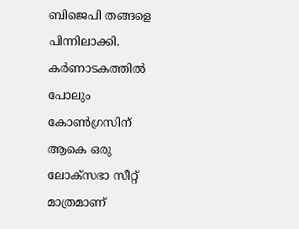ബിജെപി തങ്ങളെ പിന്നിലാക്കി. കര്‍ണാടകത്തില്‍ പോലും കോണ്‍ഗ്രസിന് ആകെ ഒരു ലോക്‌സഭാ സീറ്റ് മാത്രമാണ്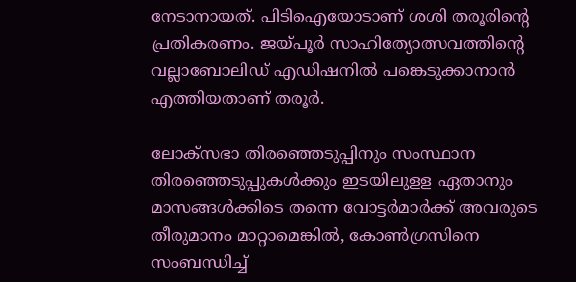നേടാനായത്. പിടിഐയോടാണ് ശശി തരൂരിന്റെ പ്രതികരണം. ജയ്പൂര്‍ സാഹിത്യോത്സവത്തിന്റെ വല്ലാബോലിഡ് എഡിഷനില്‍ പങ്കെടുക്കാനാന്‍ എത്തിയതാണ് തരൂര്‍.

ലോക്‌സഭാ തിരഞ്ഞെടുപ്പിനും സംസ്ഥാന തിരഞ്ഞെടുപ്പുകള്‍ക്കും ഇടയിലുളള ഏതാനും മാസങ്ങള്‍ക്കിടെ തന്നെ വോട്ടര്‍മാര്‍ക്ക് അവരുടെ തീരുമാനം മാറ്റാമെങ്കില്‍, കോണ്‍ഗ്രസിനെ സംബന്ധിച്ച്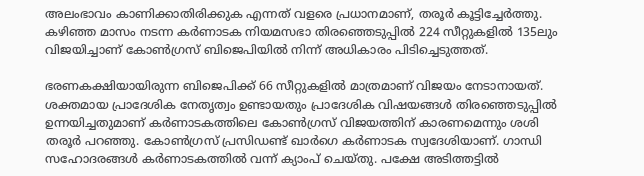അലംഭാവം കാണിക്കാതിരിക്കുക എന്നത് വളരെ പ്രധാനമാണ്, തരൂര്‍ കൂട്ടിച്ചേര്‍ത്തു. കഴിഞ്ഞ മാസം നടന്ന കര്‍ണാടക നിയമസഭാ തിരഞ്ഞെടുപ്പില്‍ 224 സീറ്റുകളില്‍ 135ലും വിജയിച്ചാണ് കോണ്‍ഗ്രസ് ബിജെപിയില്‍ നിന്ന് അധികാരം പിടിച്ചെടുത്തത്.

ഭരണകക്ഷിയായിരുന്ന ബിജെപിക്ക് 66 സീറ്റുകളില്‍ മാത്രമാണ് വിജയം നേടാനായത്. ശക്തമായ പ്രാദേശിക നേതൃത്വം ഉണ്ടായതും പ്രാദേശിക വിഷയങ്ങള്‍ തിരഞ്ഞെടുപ്പില്‍ ഉന്നയിച്ചതുമാണ് കര്‍ണാടകത്തിലെ കോണ്‍ഗ്രസ് വിജയത്തിന് കാരണമെന്നും ശശി തരൂര്‍ പറഞ്ഞു. കോണ്‍ഗ്രസ് പ്രസിഡണ്ട് ഖാര്‍ഗെ കര്‍ണാടക സ്വദേശിയാണ്. ഗാന്ധി സഹോദരങ്ങള്‍ കര്‍ണാടകത്തില്‍ വന്ന് ക്യാംപ് ചെയ്തു. പക്ഷേ അടിത്തട്ടില്‍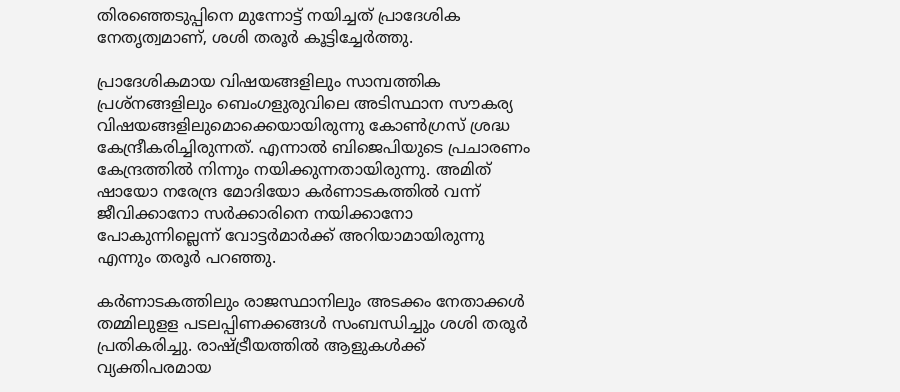തിരഞ്ഞെടുപ്പിനെ മുന്നോട്ട് നയിച്ചത് പ്രാദേശിക നേതൃത്വമാണ്, ശശി തരൂര്‍ കൂട്ടിച്ചേര്‍ത്തു.

പ്രാദേശികമായ വിഷയങ്ങളിലും സാമ്പത്തിക പ്രശ്‌നങ്ങളിലും ബെംഗളുരുവിലെ അടിസ്ഥാന സൗകര്യ വിഷയങ്ങളിലുമൊക്കെയായിരുന്നു കോണ്‍ഗ്രസ് ശ്രദ്ധ കേന്ദ്രീകരിച്ചിരുന്നത്. എന്നാല്‍ ബിജെപിയുടെ പ്രചാരണം കേന്ദ്രത്തില്‍ നിന്നും നയിക്കുന്നതായിരുന്നു. അമിത് ഷായോ നരേന്ദ്ര മോദിയോ കര്‍ണാടകത്തില്‍ വന്ന് ജീവിക്കാനോ സര്‍ക്കാരിനെ നയിക്കാനോ പോകുന്നില്ലെന്ന് വോട്ടര്‍മാര്‍ക്ക് അറിയാമായിരുന്നു എന്നും തരൂര്‍ പറഞ്ഞു.

കര്‍ണാടകത്തിലും രാജസ്ഥാനിലും അടക്കം നേതാക്കള്‍ തമ്മിലുളള പടലപ്പിണക്കങ്ങള്‍ സംബന്ധിച്ചും ശശി തരൂര്‍ പ്രതികരിച്ചു. രാഷ്ട്രീയത്തില്‍ ആളുകള്‍ക്ക് വ്യക്തിപരമായ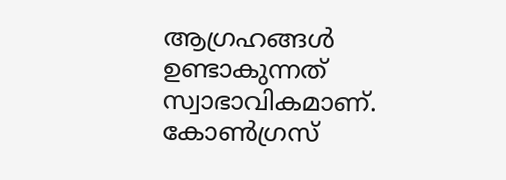ആഗ്രഹങ്ങള്‍ ഉണ്ടാകുന്നത് സ്വാഭാവികമാണ്. കോണ്‍ഗ്രസ്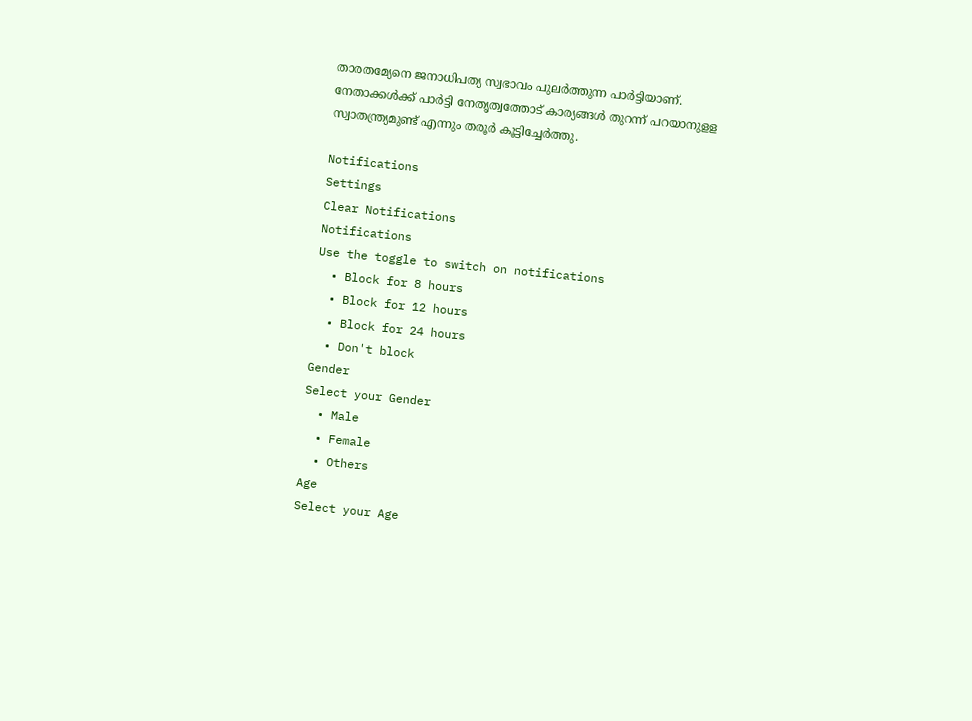താരതമ്യേനെ ജനാധിപത്യ സ്വഭാവം പുലര്‍ത്തുന്ന പാര്‍ട്ടിയാണ്. നേതാക്കള്‍ക്ക് പാര്‍ട്ടി നേതൃത്വത്തോട് കാര്യങ്ങള്‍ തുറന്ന് പറയാനുളള സ്വാതന്ത്ര്യമുണ്ട് എന്നും തരൂര്‍ കൂട്ടിച്ചേര്‍ത്തു.

Notifications
Settings
Clear Notifications
Notifications
Use the toggle to switch on notifications
  • Block for 8 hours
  • Block for 12 hours
  • Block for 24 hours
  • Don't block
Gender
Select your Gender
  • Male
  • Female
  • Others
Age
Select your Age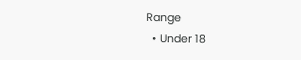Range
  • Under 18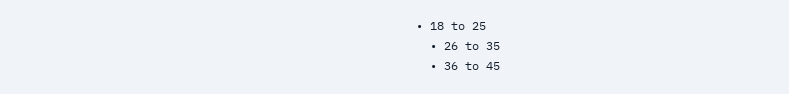• 18 to 25
  • 26 to 35
  • 36 to 45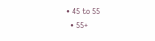• 45 to 55
  • 55+